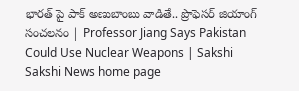భారత్ పై పాక్ అణుబాంబు వాడితే.. ప్రొఫెసర్ జియాంగ్ సంచలనం | Professor Jiang Says Pakistan Could Use Nuclear Weapons | Sakshi
Sakshi News home page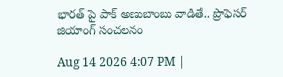భారత్ పై పాక్ అణుబాంబు వాడితే.. ప్రొఫెసర్ జియాంగ్ సంచలనం

Aug 14 2026 4:07 PM |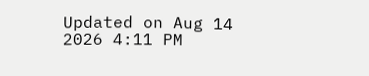Updated on Aug 14 2026 4:11 PM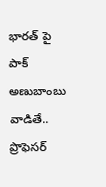భారత్ పై పాక్ అణుబాంబు వాడితే.. ప్రొఫెసర్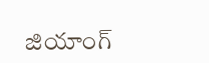జియాంగ్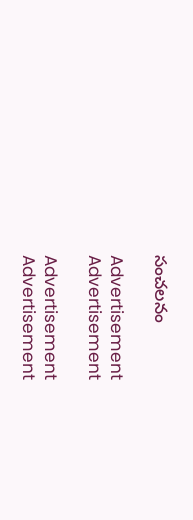సంచలనం

Advertisement
Advertisement

Advertisement
Advertisement